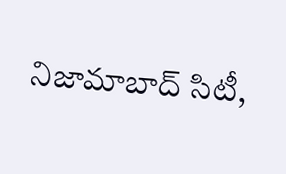నిజామాబాద్ సిటీ,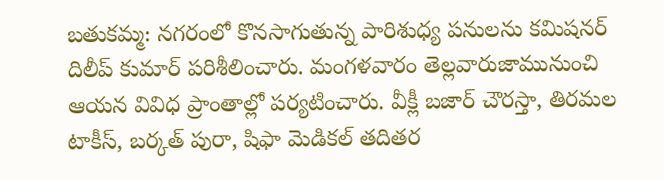బతుకమ్మ: నగరంలో కొనసాగుతున్న పారిశుధ్య పనులను కమిషనర్ దిలీప్ కుమార్ పరిశీలించారు. మంగళవారం తెల్లవారుజామునుంచి ఆయన వివిధ ప్రాంతాల్లో పర్యటించారు. వీక్లీ బజార్ చౌరస్తా, తిరమల టాకీస్, బర్కత్ పురా, షిఫా మెడికల్ తదితర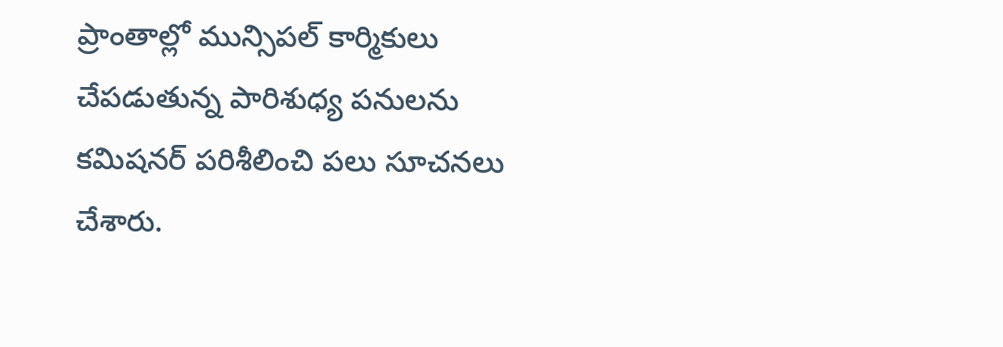ప్రాంతాల్లో మున్సిపల్ కార్మికులు చేపడుతున్న పారిశుధ్య పనులను కమిషనర్ పరిశీలించి పలు సూచనలు చేశారు.